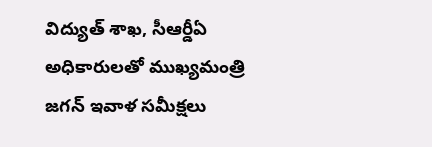విద్యుత్ శాఖ, సీఆర్డీఏ అధికారులతో ముఖ్యమంత్రి జగన్ ఇవాళ సమీక్షలు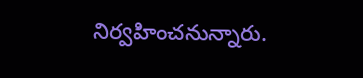నిర్వహించనున్నారు.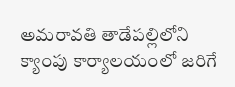అమరావతి తాడేపల్లిలోని క్యాంపు కార్యాలయంలో జరిగే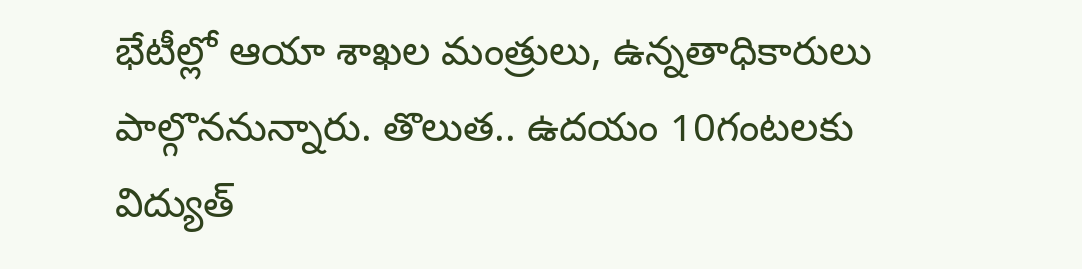భేటీల్లో ఆయా శాఖల మంత్రులు, ఉన్నతాధికారులు పాల్గొననున్నారు. తొలుత.. ఉదయం 10గంటలకు విద్యుత్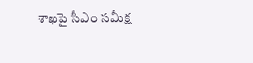శాఖపై సీఎం సమీక్ష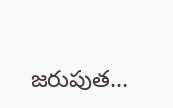జరుపుత...